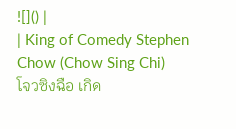![]() |
| King of Comedy Stephen Chow (Chow Sing Chi)
โจวซิงฉือ เกิด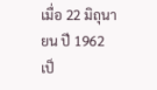เมื่อ 22 มิถุนายน ปี 1962 เป็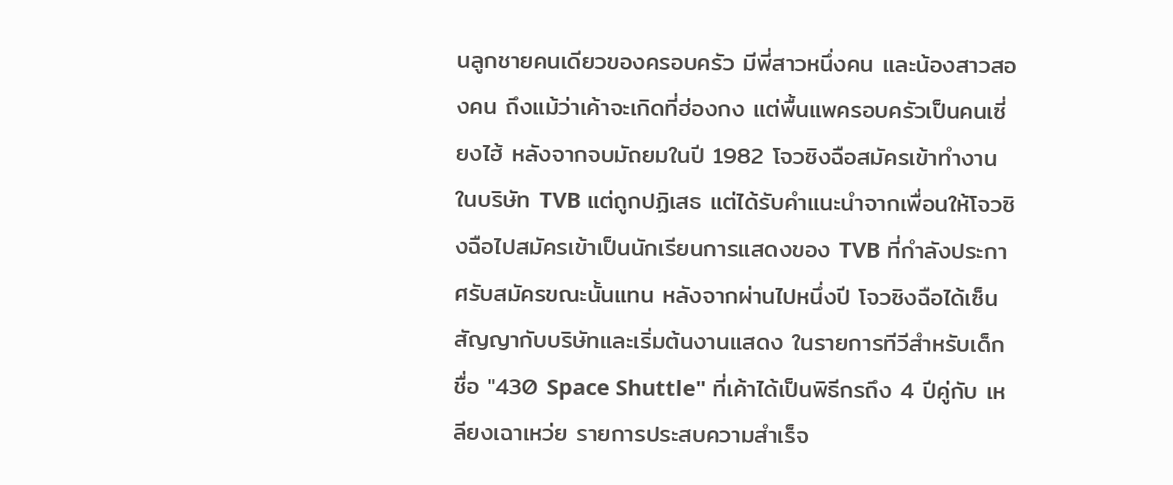นลูกชายคนเดียวของครอบครัว มีพี่สาวหนึ่งคน และน้องสาวสองคน ถึงแม้ว่าเค้าจะเกิดที่ฮ่องกง แต่พื้นแพครอบครัวเป็นคนเซี่ยงไฮ้ หลังจากจบมัถยมในปี 1982 โจวซิงฉือสมัครเข้าทำงานในบริษัท TVB แต่ถูกปฏิเสธ แต่ได้รับคำแนะนำจากเพื่อนให้โจวซิงฉือไปสมัครเข้าเป็นนักเรียนการแสดงของ TVB ที่กำลังประกาศรับสมัครขณะนั้นแทน หลังจากผ่านไปหนึ่งปี โจวซิงฉือได้เซ็นสัญญากับบริษัทและเริ่มต้นงานแสดง ในรายการทีวีสำหรับเด็กชื่อ "430 Space Shuttle" ที่เค้าได้เป็นพิธีกรถึง 4 ปีคู่กับ เหลียงเฉาเหว่ย รายการประสบความสำเร็จ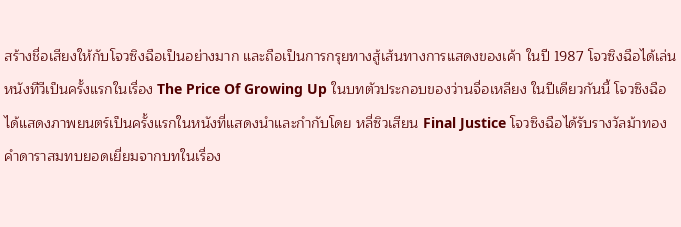สร้างชื่อเสียงให้กับโจวซิงฉือเป็นอย่างมาก และถือเป็นการกรุยทางสู้เส้นทางการแสดงของเค้า ในปี 1987 โจวซิงฉือได้เล่นหนังทีวีเป็นครั้งแรกในเรื่อง The Price Of Growing Up ในบทตัวประกอบของว่านจื่อเหลียง ในปีเดียวกันนี้ โจวซิงฉือได้แสดงภาพยนตร์เป็นครั้งแรกในหนังที่แสดงนำและกำกับโดย หลี่ซิวเสียน Final Justice โจวซิงฉือได้รับรางวัลม้าทองคำดาราสมทบยอดเยี่ยมจากบทในเรื่อง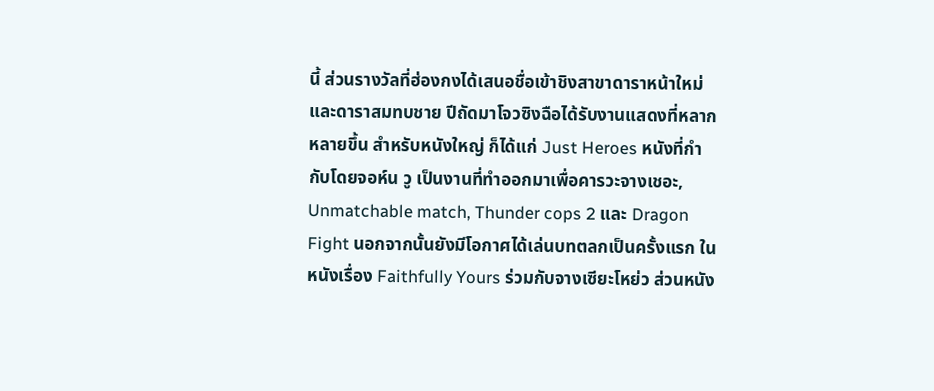นี้ ส่วนรางวัลที่ฮ่องกงได้เสนอชื่อเข้าชิงสาขาดาราหน้าใหม่ และดาราสมทบชาย ปีถัดมาโจวซิงฉือได้รับงานแสดงที่หลากหลายขึ้น สำหรับหนังใหญ่ ก็ได้แก่ Just Heroes หนังที่กำกับโดยจอห์น วู เป็นงานที่ทำออกมาเพื่อคารวะจางเชอะ, Unmatchable match, Thunder cops 2 และ Dragon Fight นอกจากนั้นยังมีโอกาศได้เล่นบทตลกเป็นครั้งแรก ในหนังเรื่อง Faithfully Yours ร่วมกับจางเซียะโหย่ว ส่วนหนัง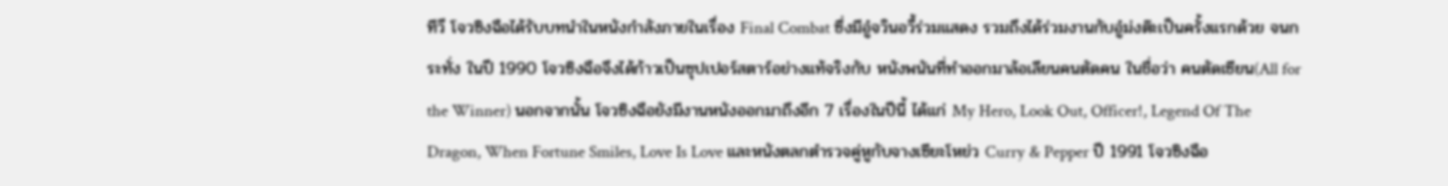ทีวี โจวซิงฉือได้รับบทนำในหนังกำลังภายในเรื่อง Final Combat ซึ่งมีอู๋จวินอวี้ร่วมแสดง รวมถึงได้ร่วมงานกับอู๋ม่งต๊ะเป็นครั้งแรกด้วย จนกระทั่ง ในปี 1990 โจวซิงฉือจึงได้ก้าวเป็นซุปเปอร์สตาร์อย่างแท้จริงกับ หนังพนันที่ทำออกมาล้อเลียนคนตัดคน ในชื่อว่า คนตัดเซียน(All for the Winner) นอกจากนั้น โจวซิงฉือยังมีงานหนังออกมาถึงอีก 7 เรื่องในปีนี้ ได้แก่ My Hero, Look Out, Officer!, Legend Of The Dragon, When Fortune Smiles, Love Is Love และหนังตลกตำรวจคู่หูกับจางเซียะโหย่ว Curry & Pepper ปี 1991 โจวซิงฉือ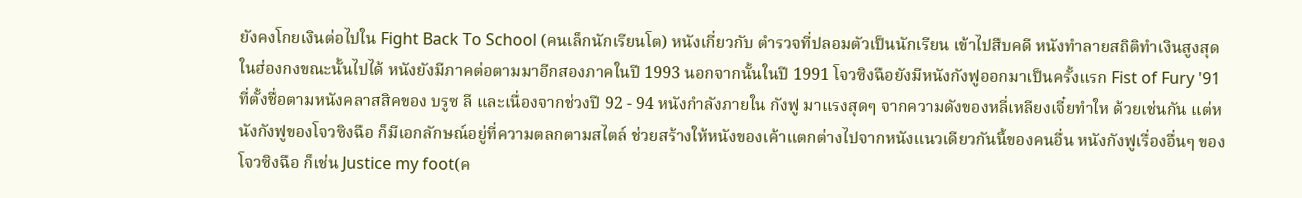ยังคงโกยเงินต่อไปใน Fight Back To School (คนเล็กนักเรียนโต) หนังเกี่ยวกับ ตำรวจที่ปลอมตัวเป็นนักเรียน เข้าไปสืบคดี หนังทำลายสถิติทำเงินสูงสุดในฮ่องกงขณะนั้นไปได้ หนังยังมีภาคต่อตามมาอีกสองภาคในปี 1993 นอกจากนั้นในปี 1991 โจวซิงฉือยังมีหนังกังฟูออกมาเป็นครั้งแรก Fist of Fury '91 ที่ตั้งชื่อตามหนังคลาสสิคของ บรูซ ลี และเนื่องจากช่วงปี 92 - 94 หนังกำลังภายใน กังฟู มาแรงสุดๆ จากความดังของหลี่เหลียงเจี๋ยทำให ด้วยเช่นกัน แต่หนังกังฟูของโจวซิงฉือ ก็มีเอกลักษณ์อยู่ที่ความตลกตามสไตล์ ช่วยสร้างให้หนังของเค้าแตกต่างไปจากหนังแนวเดียวกันนี้ของคนอื่น หนังกังฟูเรื่องอื่นๆ ของ โจวซิงฉือ ก็เช่น Justice my foot(ค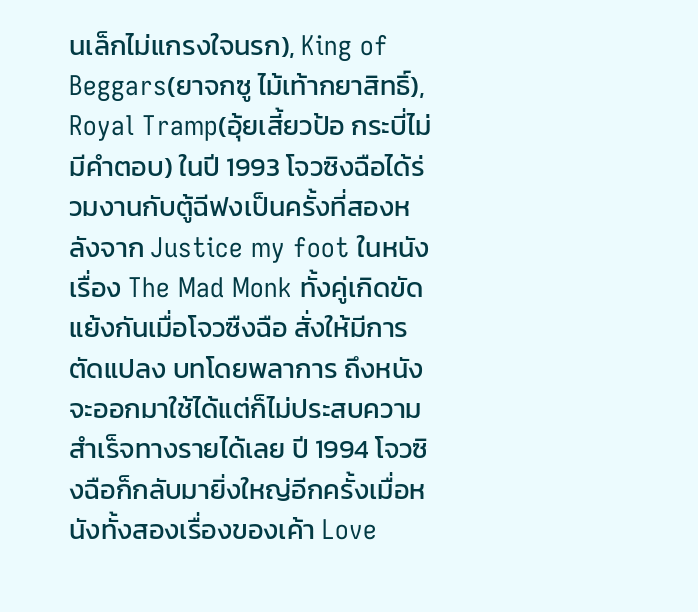นเล็กไม่แกรงใจนรก), King of Beggars(ยาจกซู ไม้เท้ากยาสิทธิ์), Royal Tramp(อุ้ยเสี้ยวป้อ กระบี่ไม่มีคำตอบ) ในปี 1993 โจวซิงฉือได้ร่วมงานกับตู้ฉีฟงเป็นครั้งที่สองหลังจาก Justice my foot ในหนังเรื่อง The Mad Monk ทั้งคู่เกิดขัดแย้งกันเมื่อโจวซืงฉือ สั่งให้มีการตัดแปลง บทโดยพลาการ ถึงหนังจะออกมาใช้ได้แต่ก็ไม่ประสบความสำเร็จทางรายได้เลย ปี 1994 โจวซิงฉือก็กลับมายิ่งใหญ่อีกครั้งเมื่อหนังทั้งสองเรื่องของเค้า Love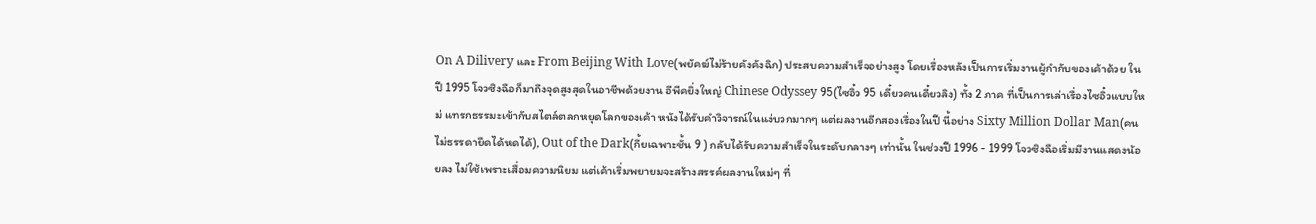On A Dilivery และ From Beijing With Love(พยัคฆ์ไม่ร้ายคังคังฉิก) ประสบความสำเร็จอย่างสูง โดยเรื่องหลังเป็นการเริ่มงานผู้กำกับของเค้าด้วย ในปี 1995 โจวซิงฉือก็มาถึงจุดสูงสุดในอาชีพด้วยงาน อีพีคยิ่งใหญ่ Chinese Odyssey 95(ไซอิ๋ว 95 เดี๋ยวคนเดี๋ยวลิง) ทั้ง 2 ภาค ที่เป็นการเล่าเรื่องไซอิ๋วแบบใหม่ แทรกธรรมะเข้ากับสไตล์ตลกหยุดโลกของเค้า หนังได้รับคำวิจารณ์ในแง่บวกมากๆ แต่ผลงานอีกสองเรื่องในปี นี้อย่าง Sixty Million Dollar Man(คนไม่ธรรดายืดได้หดได้), Out of the Dark(กึ้ยเฉพาะชั้น 9 ) กลับได้รับความสำเร็จในระดับกลางๆ เท่านั้น ในช่วงปี 1996 - 1999 โจวซิงฉือเริ่มมีงานแสดงน้อยลง ไม่ใช้เพราะเสื่อมความนิยม แต่เค้าเริ่มพยายมจะสร้างสรรค์ผลงานใหม่ๆ ที่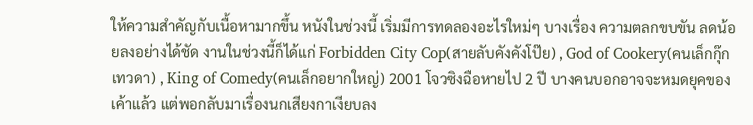ให้ความสำคัญกับเนื้อหามากขึ้น หนังในช่วงนี้ เริ่มมีการทดลองอะไรใหม่ๆ บางเรื่อง ความตลกขบขัน ลดน้อยลงอย่างได้ชัด งานในช่วงนี้ก็ได้แก่ Forbidden City Cop(สายลับคังคังโป๊ย) , God of Cookery(คนเล็กกุ๊กเทวดา) , King of Comedy(คนเล็กอยากใหญ่) 2001 โจวซิงฉือหายไป 2 ปี บางคนบอกอาจจะหมดยุคของเค้าแล้ว แต่พอกลับมาเรื่องนกเสียงกาเงียบลง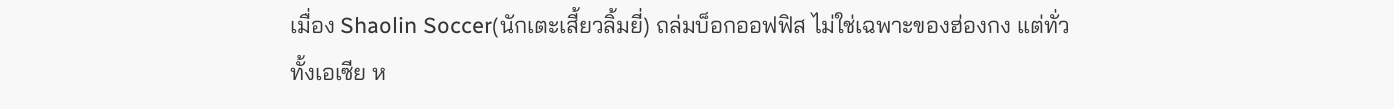เมื่อง Shaolin Soccer(นักเตะเสี้ยวลิ้มยี่) ถล่มบ็อกออฟฟิส ไม่ใช่เฉพาะของฮ่องกง แต่ทั่วทั้งเอเซีย ห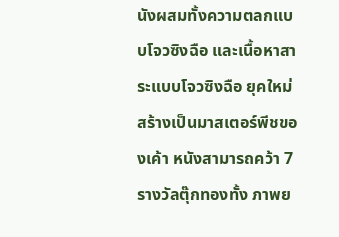นังผสมทั้งความตลกแบบโจวซิงฉือ และเนื้อหาสาระแบบโจวซิงฉือ ยุคใหม่ สร้างเป็นมาสเตอร์พีชของเค้า หนังสามารถคว้า 7 รางวัลตุ๊กทองทั้ง ภาพย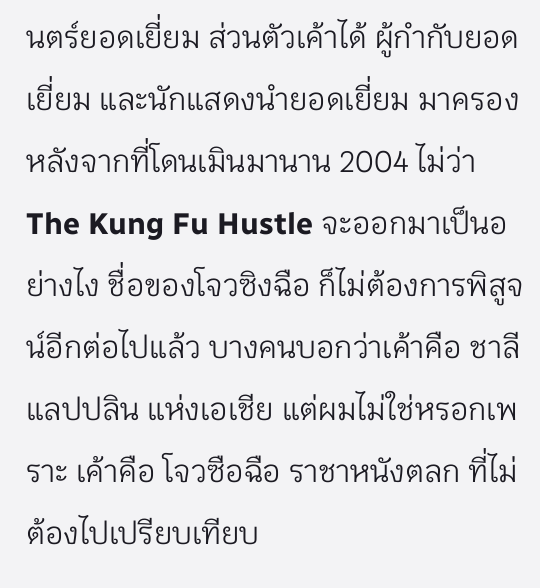นตร์ยอดเยี่ยม ส่วนตัวเค้าได้ ผู้กำกับยอดเยี่ยม และนักแสดงนำยอดเยี่ยม มาครอง หลังจากที่โดนเมินมานาน 2004 ไม่ว่า The Kung Fu Hustle จะออกมาเป็นอย่างไง ชื่อของโจวซิงฉือ ก็ไม่ต้องการพิสูจน์อีกต่อไปแล้ว บางคนบอกว่าเค้าคือ ชาลี แลปปลิน แห่งเอเชีย แต่ผมไม่ใช่หรอกเพราะ เค้าคือ โจวซือฉือ ราชาหนังตลก ที่ไม่ต้องไปเปรียบเทียบ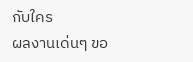กับใคร
ผลงานเด่นๆ ขอ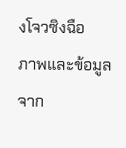งโจวซิงฉือ
ภาพและข้อมูลจาก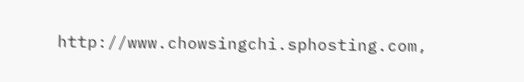http://www.chowsingchi.sphosting.com,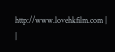http://www.lovehkfilm.com |
|